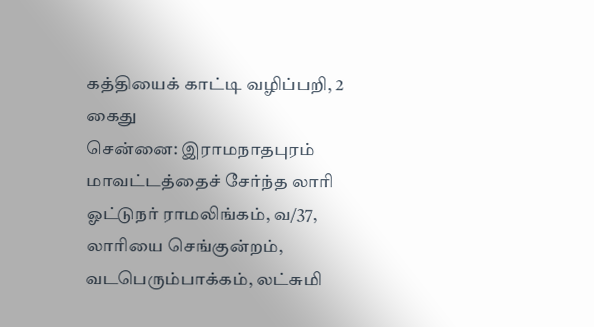கத்தியைக் காட்டி வழிப்பறி, 2 கைது
சென்னை: இராமநாதபுரம் மாவட்டத்தைச் சேர்ந்த லாரி ஓட்டுநர் ராமலிங்கம், வ/37, லாரியை செங்குன்றம், வடபெரும்பாக்கம், லட்சுமி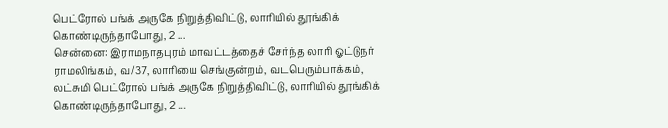பெட்ரோல் பங்க் அருகே நிறுத்திவிட்டு, லாரியில் தூங்கிக் கொண்டிருந்தாபோது, 2 ...
சென்னை: இராமநாதபுரம் மாவட்டத்தைச் சேர்ந்த லாரி ஓட்டுநர் ராமலிங்கம், வ/37, லாரியை செங்குன்றம், வடபெரும்பாக்கம், லட்சுமி பெட்ரோல் பங்க் அருகே நிறுத்திவிட்டு, லாரியில் தூங்கிக் கொண்டிருந்தாபோது, 2 ...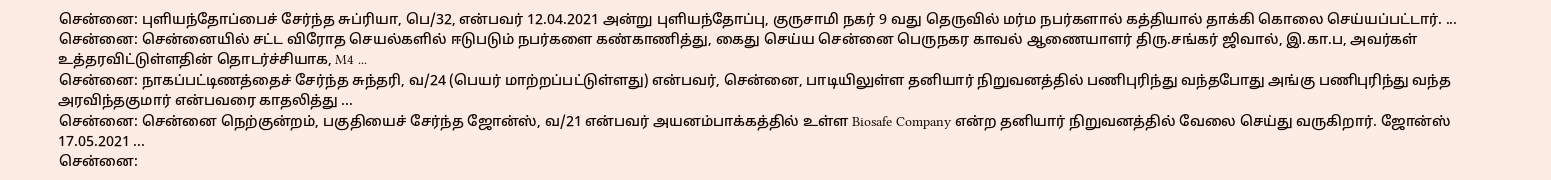சென்னை: புளியந்தோப்பைச் சேர்ந்த சுப்ரியா, பெ/32, என்பவர் 12.04.2021 அன்று புளியந்தோப்பு, குருசாமி நகர் 9 வது தெருவில் மர்ம நபர்களால் கத்தியால் தாக்கி கொலை செய்யப்பட்டார். ...
சென்னை: சென்னையில் சட்ட விரோத செயல்களில் ஈடுபடும் நபர்களை கண்காணித்து, கைது செய்ய சென்னை பெருநகர காவல் ஆணையாளர் திரு.சங்கர் ஜிவால், இ.கா.ப, அவர்கள் உத்தரவிட்டுள்ளதின் தொடர்ச்சியாக, M4 ...
சென்னை: நாகப்பட்டிணத்தைச் சேர்ந்த சுந்தரி, வ/24 (பெயர் மாற்றப்பட்டுள்ளது) என்பவர், சென்னை, பாடியிலுள்ள தனியார் நிறுவனத்தில் பணிபுரிந்து வந்தபோது அங்கு பணிபுரிந்து வந்த அரவிந்தகுமார் என்பவரை காதலித்து ...
சென்னை: சென்னை நெற்குன்றம், பகுதியைச் சேர்ந்த ஜோன்ஸ், வ/21 என்பவர் அயனம்பாக்கத்தில் உள்ள Biosafe Company என்ற தனியார் நிறுவனத்தில் வேலை செய்து வருகிறார். ஜோன்ஸ் 17.05.2021 ...
சென்னை: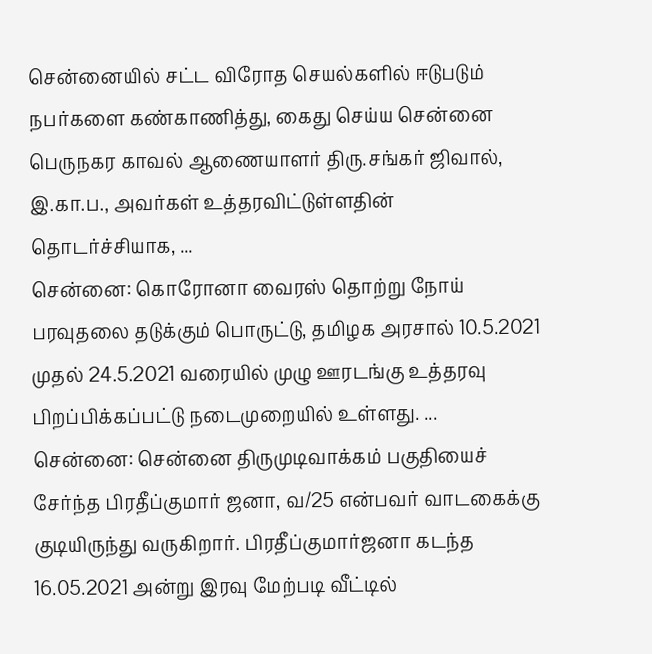சென்னையில் சட்ட விரோத செயல்களில் ஈடுபடும் நபர்களை கண்காணித்து, கைது செய்ய சென்னை பெருநகர காவல் ஆணையாளர் திரு.சங்கர் ஜிவால், இ.கா.ப., அவர்கள் உத்தரவிட்டுள்ளதின் தொடர்ச்சியாக, ...
சென்னை: கொரோனா வைரஸ் தொற்று நோய் பரவுதலை தடுக்கும் பொருட்டு, தமிழக அரசால் 10.5.2021 முதல் 24.5.2021 வரையில் முழு ஊரடங்கு உத்தரவு பிறப்பிக்கப்பட்டு நடைமுறையில் உள்ளது. ...
சென்னை: சென்னை திருமுடிவாக்கம் பகுதியைச் சேர்ந்த பிரதீப்குமார் ஜனா, வ/25 என்பவர் வாடகைக்கு குடியிருந்து வருகிறார். பிரதீப்குமார்ஜனா கடந்த 16.05.2021 அன்று இரவு மேற்படி வீட்டில்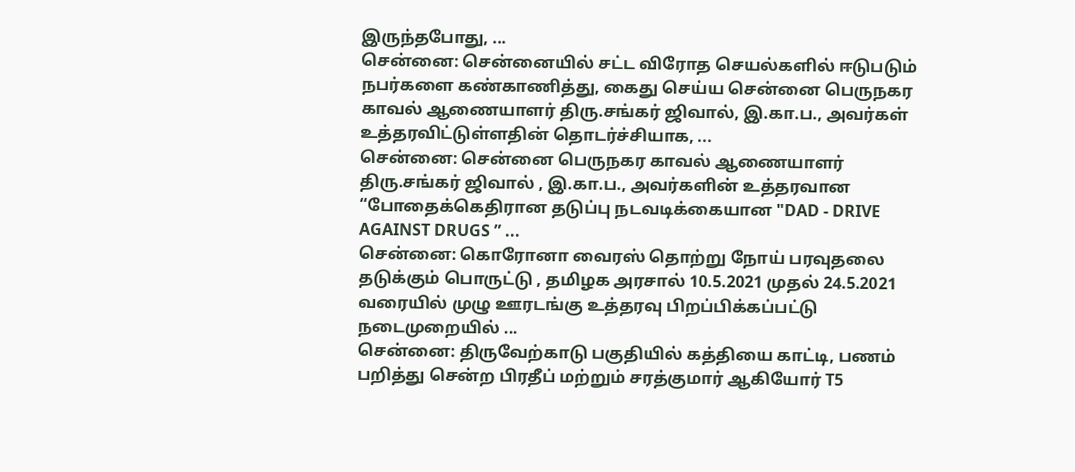இருந்தபோது, ...
சென்னை: சென்னையில் சட்ட விரோத செயல்களில் ஈடுபடும் நபர்களை கண்காணித்து, கைது செய்ய சென்னை பெருநகர காவல் ஆணையாளர் திரு.சங்கர் ஜிவால், இ.கா.ப., அவர்கள் உத்தரவிட்டுள்ளதின் தொடர்ச்சியாக, ...
சென்னை: சென்னை பெருநகர காவல் ஆணையாளர் திரு.சங்கர் ஜிவால் , இ.கா.ப., அவர்களின் உத்தரவான “போதைக்கெதிரான தடுப்பு நடவடிக்கையான "DAD - DRIVE AGAINST DRUGS ” ...
சென்னை: கொரோனா வைரஸ் தொற்று நோய் பரவுதலை தடுக்கும் பொருட்டு , தமிழக அரசால் 10.5.2021 முதல் 24.5.2021 வரையில் முழு ஊரடங்கு உத்தரவு பிறப்பிக்கப்பட்டு நடைமுறையில் ...
சென்னை: திருவேற்காடு பகுதியில் கத்தியை காட்டி, பணம் பறித்து சென்ற பிரதீப் மற்றும் சரத்குமார் ஆகியோர் T5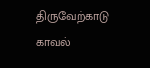திருவேற்காடு காவல்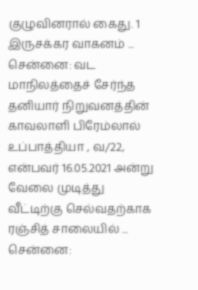குழுவினரால் கைது. 1 இருசக்கர வாகனம் ...
சென்னை: வட மாநிலத்தைச் சேர்ந்த தனியார் நிறுவனத்தின் காவலாளி பிரேம்லால் உப்பாத்தியா , வ/22, என்பவர் 16.05.2021 அன்று வேலை முடித்து வீட்டிற்கு செல்வதற்காக ரஞ்சித் சாலையில் ...
சென்னை: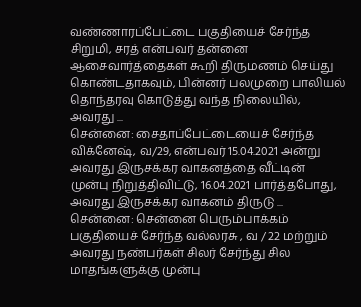வண்ணாரப்பேட்டை பகுதியைச் சேர்ந்த சிறுமி, சரத் என்பவர் தன்னை ஆசைவார்த்தைகள் கூறி திருமணம் செய்து கொண்டதாகவும், பின்னர் பலமுறை பாலியல் தொந்தரவு கொடுத்து வந்த நிலையில், அவரது ...
சென்னை: சைதாப்பேட்டையைச் சேர்ந்த விக்னேஷ், வ/29, என்பவர் 15.04.2021 அன்று அவரது இருசக்கர வாகனத்தை வீட்டின் முன்பு நிறுத்திவிட்டு, 16.04.2021 பார்த்தபோது, அவரது இருசக்கர வாகனம் திருடு ...
சென்னை: சென்னை பெரும்பாக்கம் பகுதியைச் சேர்ந்த வல்லரசு , வ / 22 மற்றும் அவரது நண்பர்கள் சிலர் சேர்ந்து சில மாதங்களுக்கு முன்பு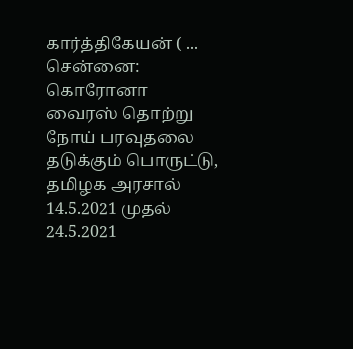கார்த்திகேயன் ( ...
சென்னை: கொரோனா வைரஸ் தொற்று நோய் பரவுதலை தடுக்கும் பொருட்டு, தமிழக அரசால் 14.5.2021 முதல் 24.5.2021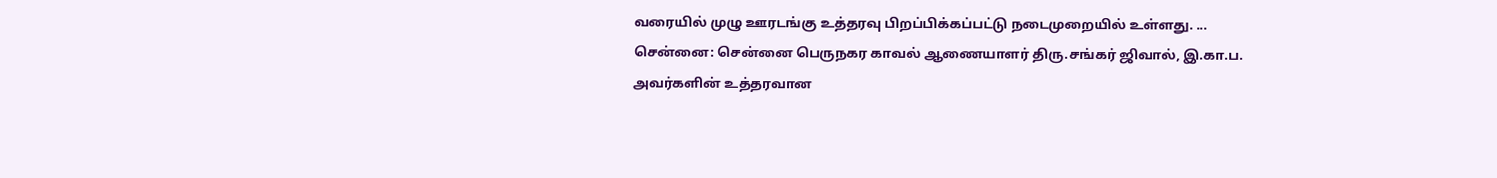வரையில் முழு ஊரடங்கு உத்தரவு பிறப்பிக்கப்பட்டு நடைமுறையில் உள்ளது. ...
சென்னை: சென்னை பெருநகர காவல் ஆணையாளர் திரு.சங்கர் ஜிவால், இ.கா.ப. அவர்களின் உத்தரவான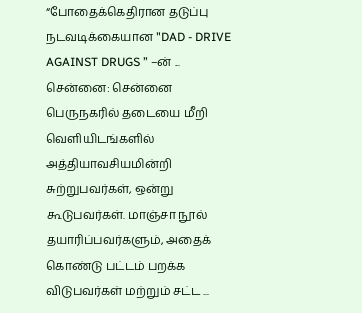“போதைக்கெதிரான தடுப்பு நடவடிக்கையான "DAD - DRIVE AGAINST DRUGS ” –ன் ...
சென்னை: சென்னை பெருநகரில் தடையை மீறி வெளியிடங்களில் அத்தியாவசியமின்றி சுற்றுபவர்கள், ஒன்று கூடுபவர்கள். மாஞ்சா நூல் தயாரிப்பவர்களும், அதைக் கொண்டு பட்டம் பறக்க விடுபவர்கள் மற்றும் சட்ட ...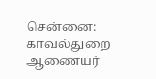சென்னை: காவல்துறை ஆணையர்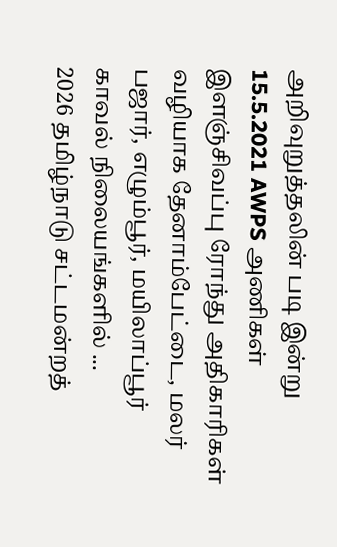அறிவுறுத்தலின் படி இன்று 15.5.2021 AWPS அணிகள் இளஞ்சிவப்பு ரோந்து அதிகாரிகள் வழியாக தேனாம்பேட்டை, மலர் பஜார், எழும்பூர், மயிலாப்பூர் காவல் நிலையங்களில் ...
2026 தமிழ்நாடு சட்டமன்றத்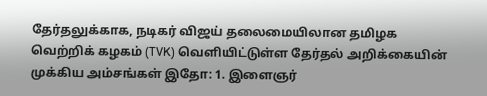தேர்தலுக்காக, நடிகர் விஜய் தலைமையிலான தமிழக வெற்றிக் கழகம் (TVK) வெளியிட்டுள்ள தேர்தல் அறிக்கையின் முக்கிய அம்சங்கள் இதோ: 1. இளைஞர்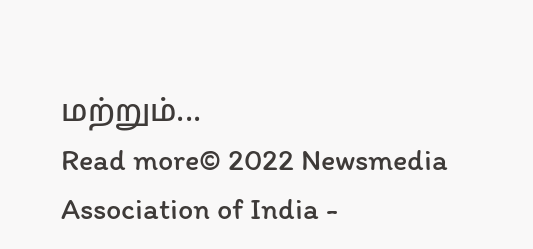மற்றும்...
Read more© 2022 Newsmedia Association of India -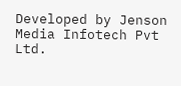Developed by Jenson Media Infotech Pvt Ltd.